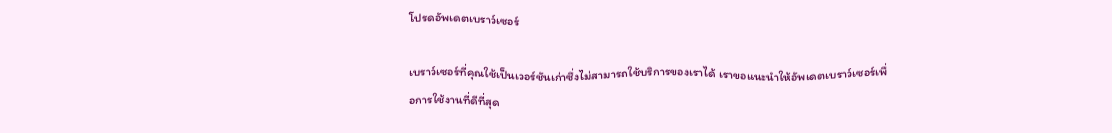โปรดอัพเดตเบราว์เซอร์

เบราว์เซอร์ที่คุณใช้เป็นเวอร์ชันเก่าซึ่งไม่สามารถใช้บริการของเราได้ เราขอแนะนำให้อัพเดตเบราว์เซอร์เพื่อการใช้งานที่ดีที่สุด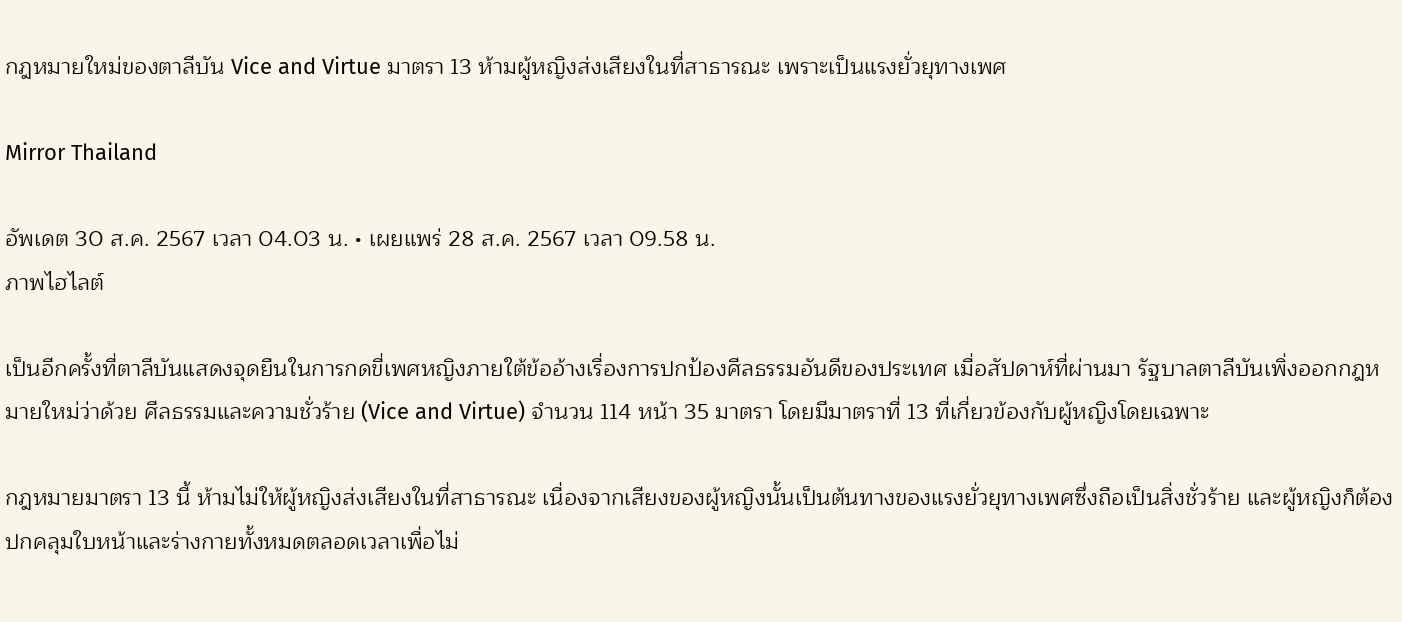กฎหมายใหม่ของตาลีบัน Vice and Virtue มาตรา 13 ห้ามผู้หญิงส่งเสียงในที่สาธารณะ เพราะเป็นแรงยั่วยุทางเพศ

Mirror Thailand

อัพเดต 30 ส.ค. 2567 เวลา 04.03 น. • เผยแพร่ 28 ส.ค. 2567 เวลา 09.58 น.
ภาพไฮไลต์

เป็นอีกครั้งที่ตาลีบันแสดงจุดยืนในการกดขี่เพศหญิงภายใต้ข้ออ้างเรื่องการปกป้องศีลธรรมอันดีของประเทศ เมื่อสัปดาห์ที่ผ่านมา รัฐบาลตาลีบันเพิ่งออกกฎหมายใหม่ว่าด้วย ศีลธรรมและความชั่วร้าย (Vice and Virtue) จำนวน 114 หน้า 35 มาตรา โดยมีมาตราที่ 13 ที่เกี่ยวข้องกับผู้หญิงโดยเฉพาะ

กฎหมายมาตรา 13 นี้ ห้ามไม่ให้ผู้หญิงส่งเสียงในที่สาธารณะ เนื่องจากเสียงของผู้หญิงนั้นเป็นต้นทางของแรงยั่วยุทางเพศซึ่งถือเป็นสิ่งชั่วร้าย และผู้หญิงก็ต้องปกคลุมใบหน้าและร่างกายทั้งหมดตลอดเวลาเพื่อไม่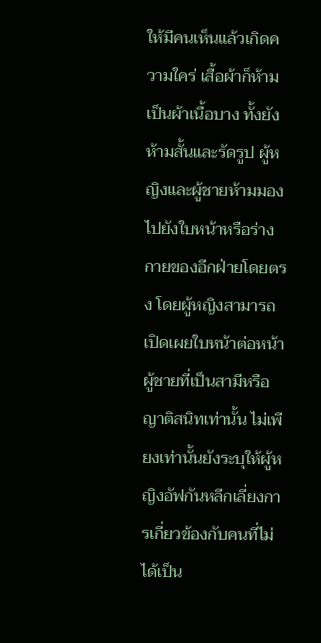ให้มีคนเห็นแล้วเกิดความใคร่ เสื้อผ้าก็ห้ามเป็นผ้าเนื้อบาง ทั้งยังห้ามสั้นและรัดรูป ผู้หญิงและผู้ชายห้ามมองไปยังใบหน้าหรือร่างกายของอีกฝ่ายโดยตรง โดยผู้หญิงสามารถเปิดเผยใบหน้าต่อหน้าผู้ชายที่เป็นสามีหรือญาติสนิทเท่านั้น ไม่เพียงเท่านั้นยังระบุให้ผู้หญิงอัฟกันหลีกเลี่ยงการเกี่ยวข้องกับคนที่ไม่ได้เป็น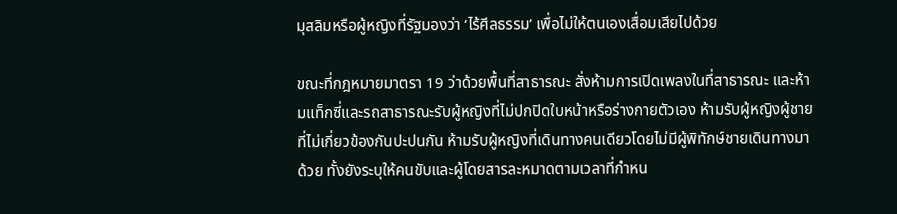มุสลิมหรือผู้หญิงที่รัฐมองว่า ‘ไร้ศีลธรรม’ เพื่อไม่ให้ตนเองเสื่อมเสียไปด้วย

ขณะที่กฎหมายมาตรา 19 ว่าด้วยพื้นที่สาธารณะ สั่งห้ามการเปิดเพลงในที่สาธารณะ และห้ามแท็กซี่และรถสาธารณะรับผู้หญิงที่ไม่ปกปิดใบหน้าหรือร่างกายตัวเอง ห้ามรับผู้หญิงผู้ชายที่ไม่เกี่ยวข้องกันปะปนกัน ห้ามรับผู้หญิงที่เดินทางคนเดียวโดยไม่มีผู้พิทักษ์ชายเดินทางมาด้วย ทั้งยังระบุให้คนขับและผู้โดยสารละหมาดตามเวลาที่กำหน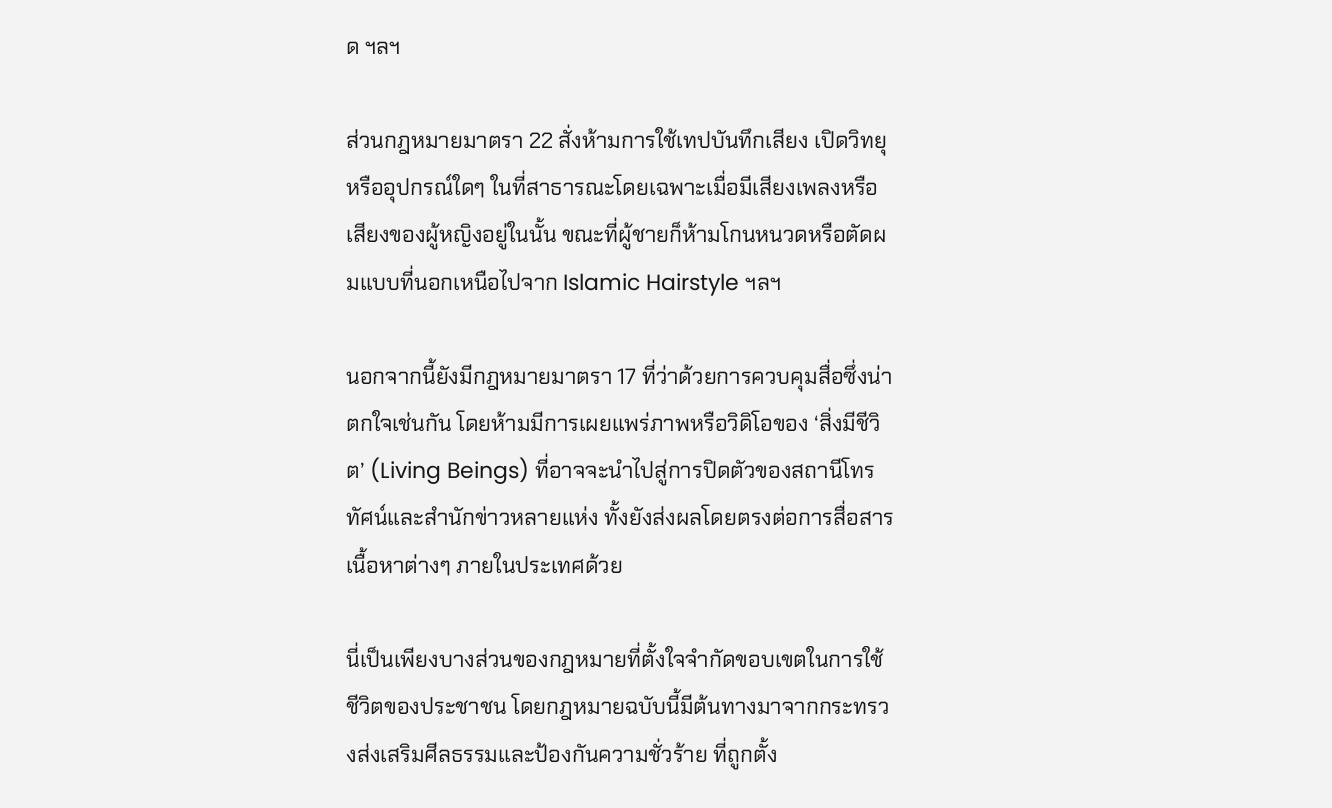ด ฯลฯ

ส่วนกฎหมายมาตรา 22 สั่งห้ามการใช้เทปบันทึกเสียง เปิดวิทยุ หรืออุปกรณ์ใดๆ ในที่สาธารณะโดยเฉพาะเมื่อมีเสียงเพลงหรือเสียงของผู้หญิงอยู่ในนั้น ขณะที่ผู้ชายก็ห้ามโกนหนวดหรือตัดผมแบบที่นอกเหนือไปจาก Islamic Hairstyle ฯลฯ

นอกจากนี้ยังมีกฎหมายมาตรา 17 ที่ว่าด้วยการควบคุมสื่อซึ่งน่าตกใจเช่นกัน โดยห้ามมีการเผยแพร่ภาพหรือวิดิโอของ ‘สิ่งมีชีวิต’ (Living Beings) ที่อาจจะนำไปสู่การปิดตัวของสถานีโทรทัศน์และสำนักข่าวหลายแห่ง ทั้งยังส่งผลโดยตรงต่อการสื่อสารเนื้อหาต่างๆ ภายในประเทศด้วย

นี่เป็นเพียงบางส่วนของกฎหมายที่ตั้งใจจำกัดขอบเขตในการใช้ชีวิตของประชาชน โดยกฎหมายฉบับนี้มีต้นทางมาจากกระทรวงส่งเสริมศีลธรรมและป้องกันความชั่วร้าย ที่ถูกตั้ง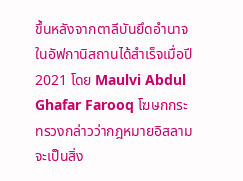ขึ้นหลังจากตาลีบันยึดอำนาจในอัฟกานิสถานได้สำเร็จเมื่อปี 2021 โดย Maulvi Abdul Ghafar Farooq โฆษกกระทรวงกล่าวว่ากฎหมายอิสลามจะเป็นสิ่ง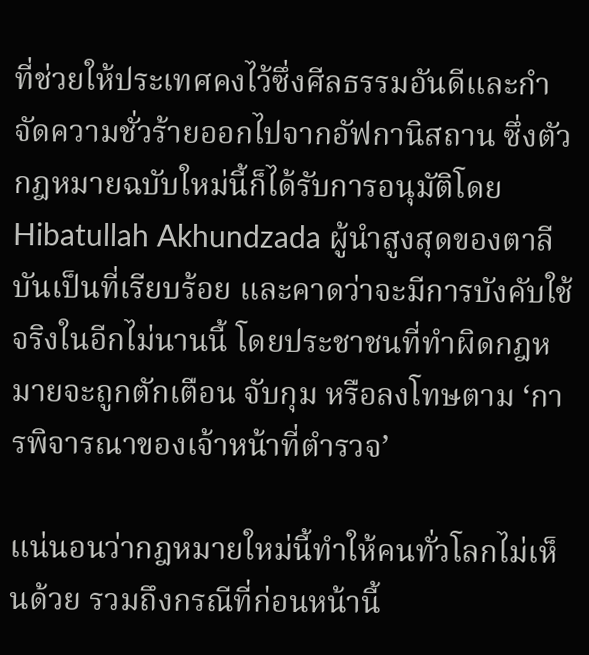ที่ช่วยให้ประเทศคงไว้ซึ่งศีลธรรมอันดีและกำจัดความชั่วร้ายออกไปจากอัฟกานิสถาน ซึ่งตัวกฎหมายฉบับใหม่นี้ก็ได้รับการอนุมัติโดย Hibatullah Akhundzada ผู้นำสูงสุดของตาลีบันเป็นที่เรียบร้อย และคาดว่าจะมีการบังคับใช้จริงในอีกไม่นานนี้ โดยประชาชนที่ทำผิดกฎหมายจะถูกตักเตือน จับกุม หรือลงโทษตาม ‘การพิจารณาของเจ้าหน้าที่ตำรวจ’

แน่นอนว่ากฎหมายใหม่นี้ทำให้คนทั่วโลกไม่เห็นด้วย รวมถึงกรณีที่ก่อนหน้านี้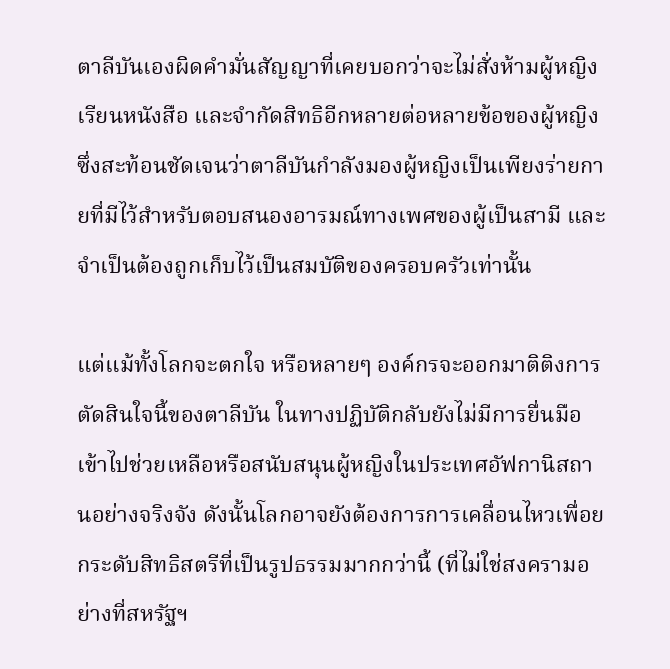ตาลีบันเองผิดคำมั่นสัญญาที่เคยบอกว่าจะไม่สั่งห้ามผู้หญิงเรียนหนังสือ และจำกัดสิทธิอีกหลายต่อหลายข้อของผู้หญิง ซึ่งสะท้อนชัดเจนว่าตาลีบันกำลังมองผู้หญิงเป็นเพียงร่ายกายที่มีไว้สำหรับตอบสนองอารมณ์ทางเพศของผู้เป็นสามี และจำเป็นต้องถูกเก็บไว้เป็นสมบัติของครอบครัวเท่านั้น

แต่แม้ทั้งโลกจะตกใจ หรือหลายๆ องค์กรจะออกมาติติงการตัดสินใจนี้ของตาลีบัน ในทางปฏิบัติกลับยังไม่มีการยื่นมือเข้าไปช่วยเหลือหรือสนับสนุนผู้หญิงในประเทศอัฟกานิสถานอย่างจริงจัง ดังนั้นโลกอาจยังต้องการการเคลื่อนไหวเพื่อยกระดับสิทธิสตรีที่เป็นรูปธรรมมากกว่านี้ (ที่ไม่ใช่สงครามอย่างที่สหรัฐฯ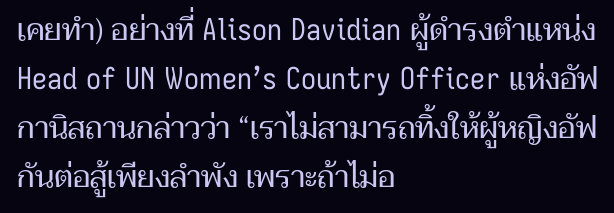เคยทำ) อย่างที่ Alison Davidian ผู้ดำรงตำแหน่ง Head of UN Women’s Country Officer แห่งอัฟกานิสถานกล่าวว่า “เราไม่สามารถทิ้งให้ผู้หญิงอัฟกันต่อสู้เพียงลำพัง เพราะถ้าไม่อ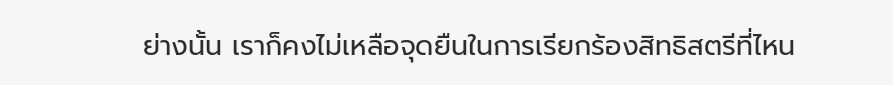ย่างนั้น เราก็คงไม่เหลือจุดยืนในการเรียกร้องสิทธิสตรีที่ไหน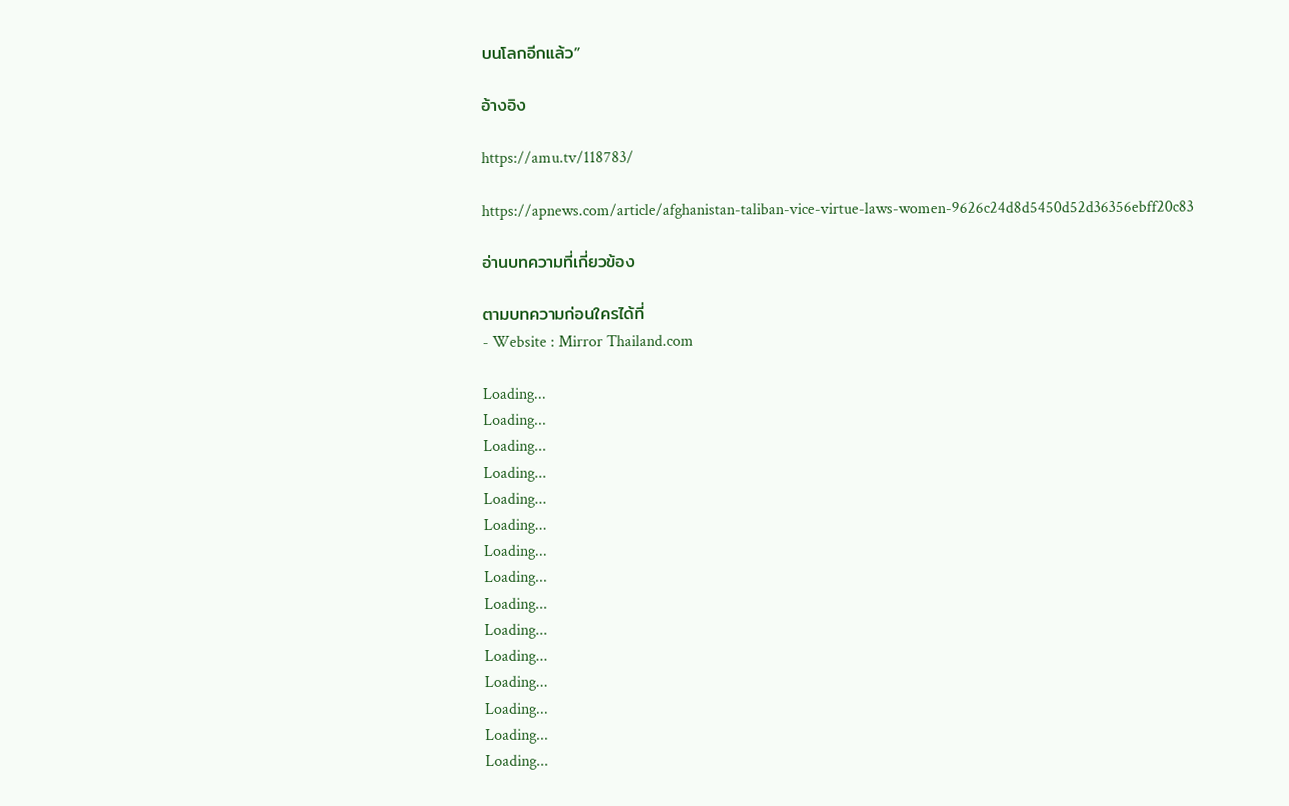บนโลกอีกแล้ว”

อ้างอิง

https://amu.tv/118783/

https://apnews.com/article/afghanistan-taliban-vice-virtue-laws-women-9626c24d8d5450d52d36356ebff20c83

อ่านบทความที่เกี่ยวข้อง

ตามบทความก่อนใครได้ที่
- Website : Mirror Thailand.com

Loading...
Loading...
Loading...
Loading...
Loading...
Loading...
Loading...
Loading...
Loading...
Loading...
Loading...
Loading...
Loading...
Loading...
Loading...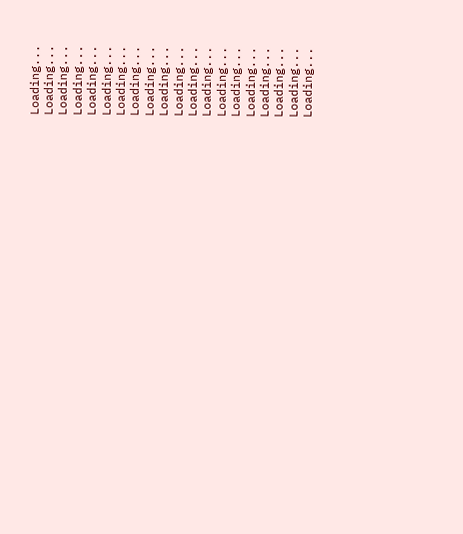Loading...
Loading...
Loading...
Loading...
Loading...
Loading...
Loading...
Loading...
Loading...
Loading...
Loading...
Loading...
Loading...
Loading...
Loading...
Loading...
Loading...
Loading...
Loading...
Loading...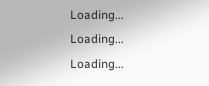Loading...
Loading...
Loading...